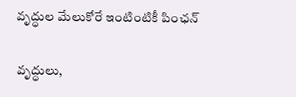వృద్ధుల మేలుకోరే ఇంటింటికీ పింఛన్‌

వృద్ధులు,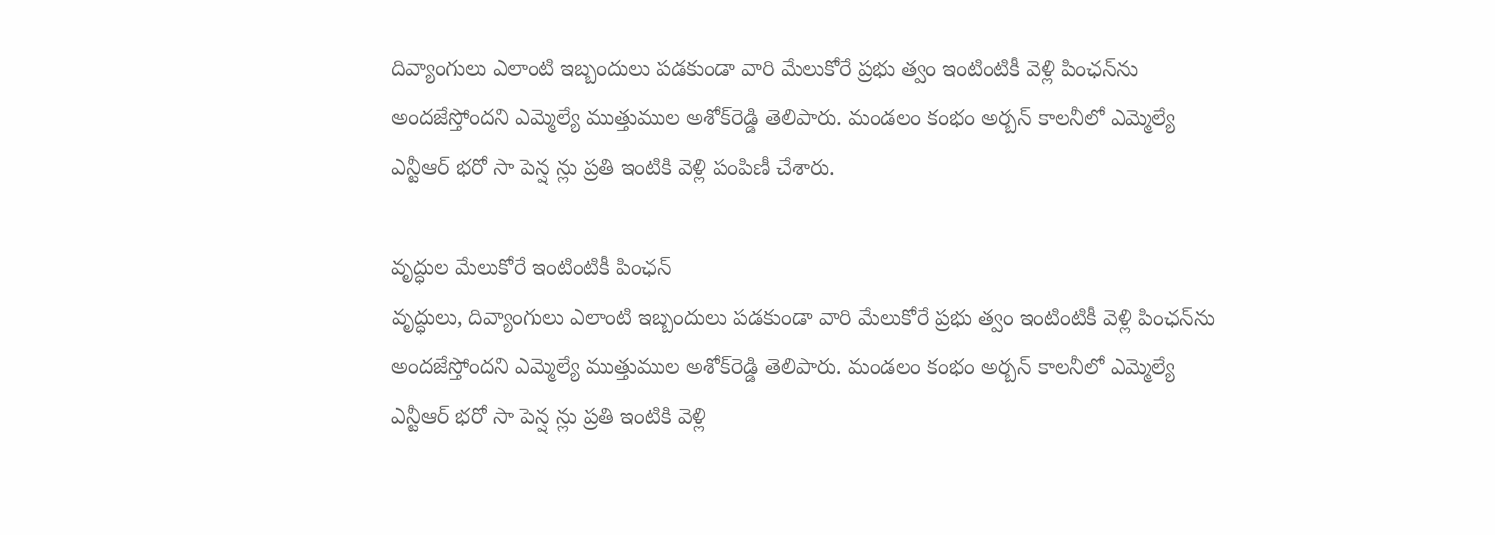దివ్యాంగులు ఎలాంటి ఇబ్బందులు పడకుండా వారి మేలుకోరే ప్రభు త్వం ఇంటింటికీ వెళ్లి పింఛన్‌ను అందజేస్తోందని ఎమ్మెల్యే ముత్తుముల అశోక్‌రెడ్డి తెలిపారు. మండలం కంభం అర్బన్‌ కాలనీలో ఎమ్మెల్యే ఎన్టీఆర్‌ భరో సా పెన్ష న్లు ప్రతి ఇంటికి వెళ్లి పంపిణీ చేశారు.

వృద్ధుల మేలుకోరే ఇంటింటికీ పింఛన్‌
వృద్ధులు, దివ్యాంగులు ఎలాంటి ఇబ్బందులు పడకుండా వారి మేలుకోరే ప్రభు త్వం ఇంటింటికీ వెళ్లి పింఛన్‌ను అందజేస్తోందని ఎమ్మెల్యే ముత్తుముల అశోక్‌రెడ్డి తెలిపారు. మండలం కంభం అర్బన్‌ కాలనీలో ఎమ్మెల్యే ఎన్టీఆర్‌ భరో సా పెన్ష న్లు ప్రతి ఇంటికి వెళ్లి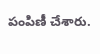పంపిణీ చేశారు.